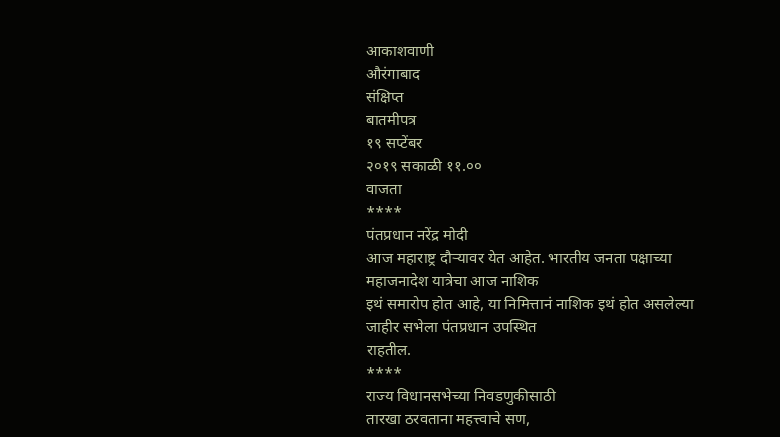आकाशवाणी
औरंगाबाद
संक्षिप्त
बातमीपत्र
१९ सप्टेंबर
२०१९ सकाळी ११.००
वाजता
****
पंतप्रधान नरेंद्र मोदी
आज महाराष्ट्र दौऱ्यावर येत आहेत. भारतीय जनता पक्षाच्या महाजनादेश यात्रेचा आज नाशिक
इथं समारोप होत आहे, या निमित्तानं नाशिक इथं होत असलेल्या जाहीर सभेला पंतप्रधान उपस्थित
राहतील.
****
राज्य विधानसभेच्या निवडणुकीसाठी
तारखा ठरवताना महत्त्वाचे सण,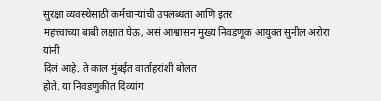सुरक्षा व्यवस्थेसाठी कर्मचाऱ्यांची उपलब्धता आणि इतर
महत्त्वाच्या बाबी लक्षात घेऊ, असं आश्वासन मुख्य निवडणूक आयुक्त सुनील अरोरा यांनी
दिलं आहे. ते काल मुंबईत वार्ताहरांशी बोलत
होते. या निवडणुकीत दिव्यांग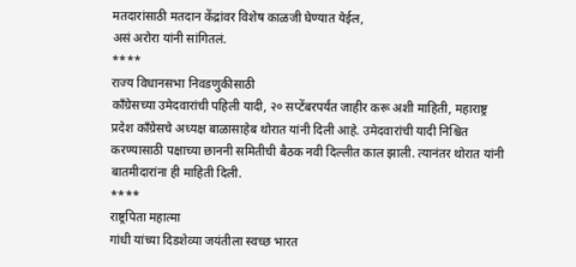मतदारांसाठी मतदान केंद्रांवर विशेष काळजी घेण्यात येईल,
असं अरोरा यांनी सांगितलं.
****
राज्य विधानसभा निवडणुकीसाठी
काँग्रेसच्या उमेदवारांची पहिली यादी, २० सप्टेंबरपर्यंत जाहीर करू अशी माहिती, महाराष्ट्र
प्रदेश काँग्रेसचे अध्यक्ष बाळासाहेब थोरात यांनी दिली आहे. उमेदवारांची यादी निश्चित
करण्यासाठी पक्षाच्या छाननी समितीची बैठक नवी दिल्लीत काल झाली. त्यानंतर थोरात यांनी
बातमीदारांना ही माहिती दिली.
****
राष्ट्रपिता महात्मा
गांधी यांच्या दिडशेव्या जयंतीला स्वच्छ भारत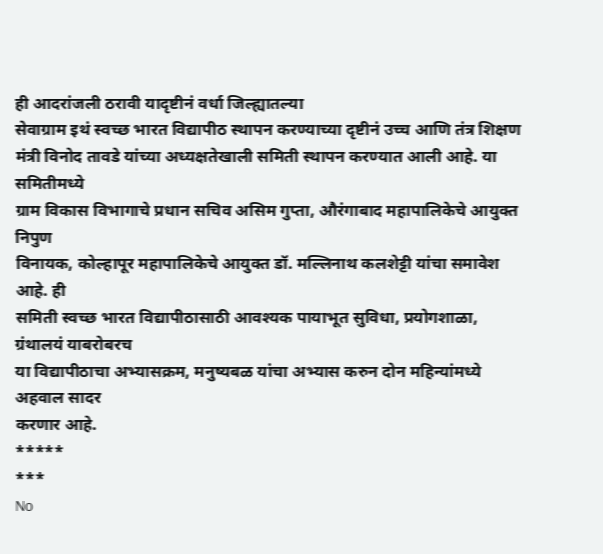ही आदरांजली ठरावी यादृष्टीनं वर्धा जिल्ह्यातल्या
सेवाग्राम इथं स्वच्छ भारत विद्यापीठ स्थापन करण्याच्या दृष्टीनं उच्च आणि तंत्र शिक्षण
मंत्री विनोद तावडे यांच्या अध्यक्षतेखाली समिती स्थापन करण्यात आली आहे. या समितीमध्ये
ग्राम विकास विभागाचे प्रधान सचिव असिम गुप्ता, औरंगाबाद महापालिकेचे आयुक्त निपुण
विनायक, कोल्हापूर महापालिकेचे आयुक्त डॉ. मल्लिनाथ कलशेट्टी यांचा समावेश आहे. ही
समिती स्वच्छ भारत विद्यापीठासाठी आवश्यक पायाभूत सुविधा, प्रयोगशाळा, ग्रंथालयं याबरोबरच
या विद्यापीठाचा अभ्यासक्रम, मनुष्यबळ यांचा अभ्यास करुन दोन महिन्यांमध्ये अहवाल सादर
करणार आहे.
*****
***
No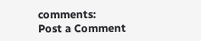comments:
Post a Comment